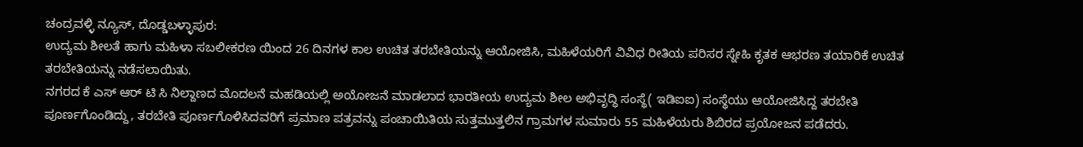ಚಂದ್ರವಳ್ಳಿ ನ್ಯೂಸ್, ದೊಡ್ಡಬಳ್ಳಾಪುರ:
ಉದ್ಯಮ ಶೀಲತೆ ಹಾಗು ಮಹಿಳಾ ಸಬಲೀಕರಣ ಯಿಂದ 26 ದಿನಗಳ ಕಾಲ ಉಚಿತ ತರಬೇತಿಯನ್ನು ಆಯೋಜಿಸಿ, ಮಹಿಳೆಯರಿಗೆ ವಿವಿಧ ರೀತಿಯ ಪರಿಸರ ಸ್ನೇಹಿ ಕೃತಕ ಆಭರಣ ತಯಾರಿಕೆ ಉಚಿತ ತರಬೇತಿಯನ್ನು ನಡೆಸಲಾಯಿತು.
ನಗರದ ಕೆ ಎಸ್ ಆರ್ ಟಿ ಸಿ ನಿಲ್ದಾಣದ ಮೊದಲನೆ ಮಹಡಿಯಲ್ಲಿ ಅಯೋಜನೆ ಮಾಡಲಾದ ಭಾರತೀಯ ಉದ್ಯಮ ಶೀಲ ಅಭಿವೃದ್ಧಿ ಸಂಸ್ಥೆ( ಇಡಿಐಐ) ಸಂಸ್ಥೆಯು ಆಯೋಜಿಸಿದ್ದ ತರಬೇತಿ ಪೂರ್ಣಗೊಂಡಿದ್ದು, ತರಬೇತಿ ಪೂರ್ಣಗೊಳಿಸಿದವರಿಗೆ ಪ್ರಮಾಣ ಪತ್ರವನ್ನು ಪಂಚಾಯಿತಿಯ ಸುತ್ತಮುತ್ತಲಿನ ಗ್ರಾಮಗಳ ಸುಮಾರು 55 ಮಹಿಳೆಯರು ಶಿಬಿರದ ಪ್ರಯೋಜನ ಪಡೆದರು.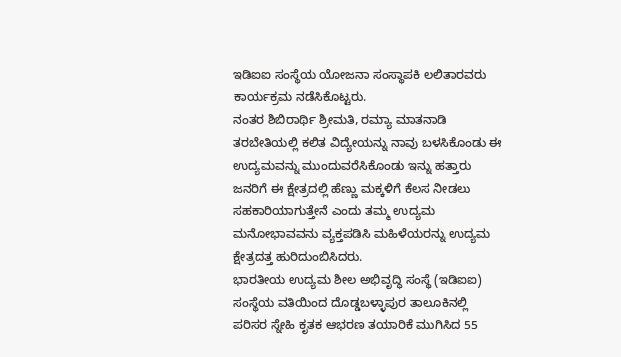ಇಡಿಐಐ ಸಂಸ್ಥೆಯ ಯೋಜನಾ ಸಂಸ್ಥಾಪಕಿ ಲಲಿತಾರವರು ಕಾರ್ಯಕ್ರಮ ನಡೆಸಿಕೊಟ್ಟರು.
ನಂತರ ಶಿಬಿರಾರ್ಥಿ ಶ್ರೀಮತಿ, ರಮ್ಯಾ ಮಾತನಾಡಿ ತರಬೇತಿಯಲ್ಲಿ ಕಲಿತ ವಿದ್ಯೇಯನ್ನು ನಾವು ಬಳಸಿಕೊಂಡು ಈ ಉದ್ಯಮವನ್ನು ಮುಂದುವರೆಸಿಕೊಂಡು ಇನ್ನು ಹತ್ತಾರು ಜನರಿಗೆ ಈ ಕ್ಷೇತ್ರದಲ್ಲಿ ಹೆಣ್ಣು ಮಕ್ಕಳಿಗೆ ಕೆಲಸ ನೀಡಲು ಸಹಕಾರಿಯಾಗುತ್ತೇನೆ ಎಂದು ತಮ್ಮ ಉದ್ಯಮ ಮನೋಭಾವವನು ವ್ಯಕ್ತಪಡಿಸಿ ಮಹಿಳೆಯರನ್ನು ಉದ್ಯಮ ಕ್ಷೇತ್ರದತ್ತ ಹುರಿದುಂಬಿಸಿದರು.
ಭಾರತೀಯ ಉದ್ಯಮ ಶೀಲ ಅಭಿವೃದ್ಧಿ ಸಂಸ್ಥೆ (ಇಡಿಐಐ) ಸಂಸ್ಥೆಯ ವತಿಯಿಂದ ದೊಡ್ಡಬಳ್ಳಾಪುರ ತಾಲೂಕಿನಲ್ಲಿ ಪರಿಸರ ಸ್ನೇಹಿ ಕೃತಕ ಆಭರಣ ತಯಾರಿಕೆ ಮುಗಿಸಿದ 55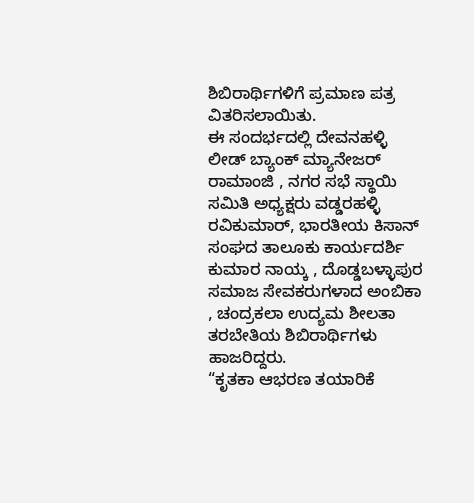ಶಿಬಿರಾರ್ಥಿಗಳಿಗೆ ಪ್ರಮಾಣ ಪತ್ರ ವಿತರಿಸಲಾಯಿತು.
ಈ ಸಂದರ್ಭದಲ್ಲಿ ದೇವನಹಳ್ಳಿ ಲೀಡ್ ಬ್ಯಾಂಕ್ ಮ್ಯಾನೇಜರ್ ರಾಮಾಂಜಿ , ನಗರ ಸಭೆ ಸ್ಥಾಯಿ ಸಮಿತಿ ಅಧ್ಯಕ್ಷರು ವಡ್ಡರಹಳ್ಳಿ ರವಿಕುಮಾರ್, ಭಾರತೀಯ ಕಿಸಾನ್ ಸಂಘದ ತಾಲೂಕು ಕಾರ್ಯದರ್ಶಿ ಕುಮಾರ ನಾಯ್ಕ , ದೊಡ್ಡಬಳ್ಳಾಪುರ ಸಮಾಜ ಸೇವಕರುಗಳಾದ ಅಂಬಿಕಾ , ಚಂದ್ರಕಲಾ ಉದ್ಯಮ ಶೀಲತಾ ತರಬೇತಿಯ ಶಿಬಿರಾರ್ಥಿಗಳು ಹಾಜರಿದ್ದರು.
“ಕೃತಕಾ ಆಭರಣ ತಯಾರಿಕೆ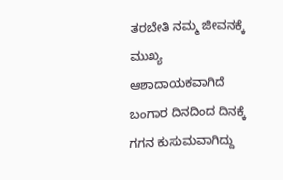ತರಬೇತಿ ನಮ್ಮ ಜೀವನಕ್ಕೆ ಮುಖ್ಯ ಆಶಾದಾಯಕವಾಗಿದೆ ಬಂಗಾರ ದಿನದಿಂದ ದಿನಕ್ಕೆ ಗಗನ ಕುಸುಮವಾಗಿದ್ದು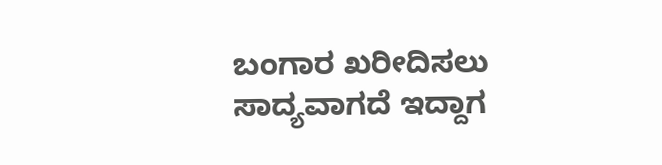ಬಂಗಾರ ಖರೀದಿಸಲು ಸಾದ್ಯವಾಗದೆ ಇದ್ದಾಗ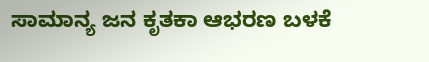ಸಾಮಾನ್ಯ ಜನ ಕೃತಕಾ ಆಭರಣ ಬಳಕೆ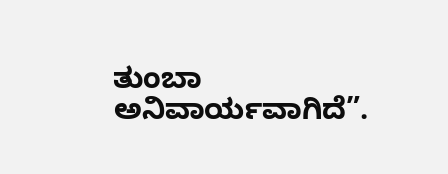ತುಂಬಾ ಅನಿವಾರ್ಯವಾಗಿದೆ”.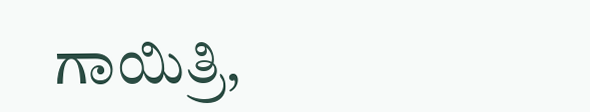ಗಾಯಿತ್ರಿ,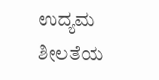ಉದ್ಯಮ ಶೀಲತೆಯ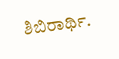ಶಿಬಿರಾರ್ಥಿ.